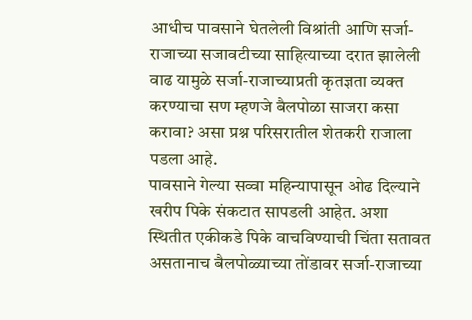आधीच पावसाने घेतलेली विश्रांती आणि सर्जा-राजाच्या सजावटीच्या साहित्याच्या दरात झालेली वाढ यामुळे सर्जा-राजाच्याप्रती कृतज्ञता व्यक्त करण्याचा सण म्हणजे बैलपोळा साजरा कसा करावा? असा प्रश्न परिसरातील शेतकरी राजाला पडला आहे.
पावसाने गेल्या सव्वा महिन्यापासून ओढ दिल्याने खरीप पिके संकटात सापडली आहेत. अशा स्थितीत एकीकडे पिके वाचविण्याची चिंता सतावत असतानाच बैलपोळ्याच्या तोंडावर सर्जा-राजाच्या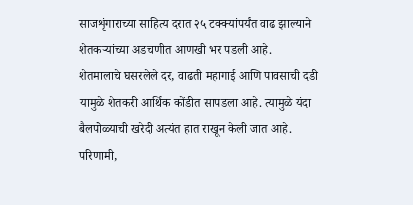साजशृंगाराच्या साहित्य दरात २५ टक्क्यांपर्यंत वाढ झाल्याने शेतकऱ्यांच्या अडचणीत आणखी भर पडली आहे.
शेतमालाचे घसरलेले दर, वाढती महागाई आणि पावसाची दडी यामुळे शेतकरी आर्थिक कोंडीत सापडला आहे. त्यामुळे यंदा बैलपोळ्याची खरेदी अत्यंत हात राखून केली जात आहे. परिणामी,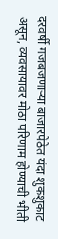दरवर्षी गजबजणाऱ्या बाजारपेठेत यंदा शुकशुकाट असून, व्यवसायावर मोठा परिणाम होण्याची भीती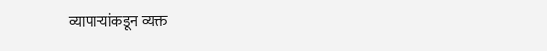व्यापाऱ्यांकडून व्यक्त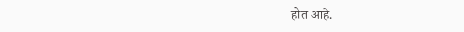होत आहे.